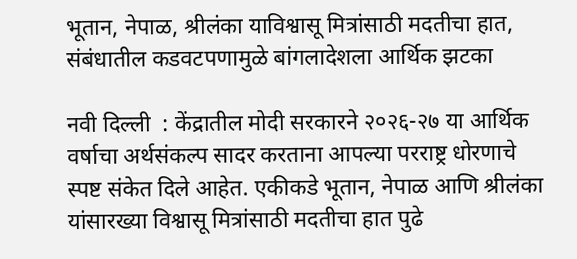भूतान, नेपाळ, श्रीलंका याविश्वासू मित्रांसाठी मदतीचा हात, संबंधातील कडवटपणामुळे बांगलादेशला आर्थिक झटका

नवी दिल्ली  : केंद्रातील मोदी सरकारने २०२६-२७ या आर्थिक वर्षाचा अर्थसंकल्प सादर करताना आपल्या परराष्ट्र धोरणाचे स्पष्ट संकेत दिले आहेत. एकीकडे भूतान, नेपाळ आणि श्रीलंका यांसारख्या विश्वासू मित्रांसाठी मदतीचा हात पुढे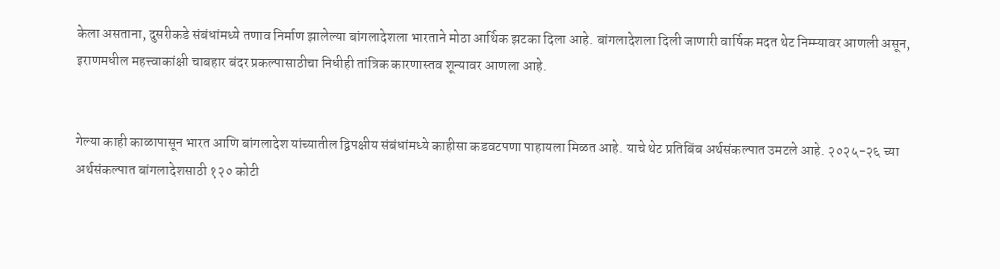केला असताना, दुसरीकडे संबंधांमध्ये तणाव निर्माण झालेल्या बांगलादेशला भारताने मोठा आर्थिक झटका दिला आहे. बांगलादेशला दिली जाणारी वार्षिक मदत थेट निम्म्यावर आणली असून, इराणमधील महत्त्वाकांक्षी चाबहार बंदर प्रकल्पासाठीचा निधीही तांत्रिक कारणास्तव शून्यावर आणला आहे.


गेल्या काही काळापासून भारत आणि बांगलादेश यांच्यातील द्विपक्षीय संबंधांमध्ये काहीसा कडवटपणा पाहायला मिळत आहे. याचे थेट प्रतिबिंब अर्थसंकल्पात उमटले आहे. २०२५-२६ च्या अर्थसंकल्पात बांगलादेशसाठी १२० कोटी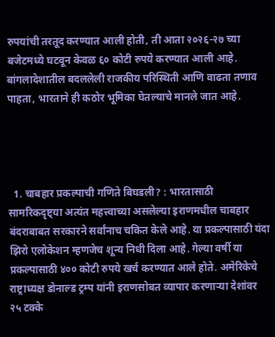रुपयांची तरतूद करण्यात आली होती, ती आता २०२६-२७ च्या बजेटमध्ये घटवून केवळ ६० कोटी रुपये करण्यात आली आहे. बांगलादेशातील बदललेली राजकीय परिस्थिती आणि वाढता तणाव पाहता, भारताने ही कठोर भूमिका घेतल्याचे मानले जात आहे.




  1. चाबहार प्रकल्पाची गणिते बिघडली? : भारतासाठी सामरिकदृष्ट्या अत्यंत महत्त्वाच्या असलेल्या इराणमधील चाबहार बंदराबाबत सरकारने सर्वांनाच चकित केले आहे. या प्रकल्पासाठी यंदा झिरो एलोकेशन म्हणजेच शून्य निधी दिला आहे. गेल्या वर्षी या प्रकल्पासाठी ४०० कोटी रुपये खर्च करण्यात आले होते. अमेरिकेचे राष्ट्राध्यक्ष डोनाल्ड ट्रम्प यांनी इराणसोबत व्यापार करणाऱ्या देशांवर २५ टक्के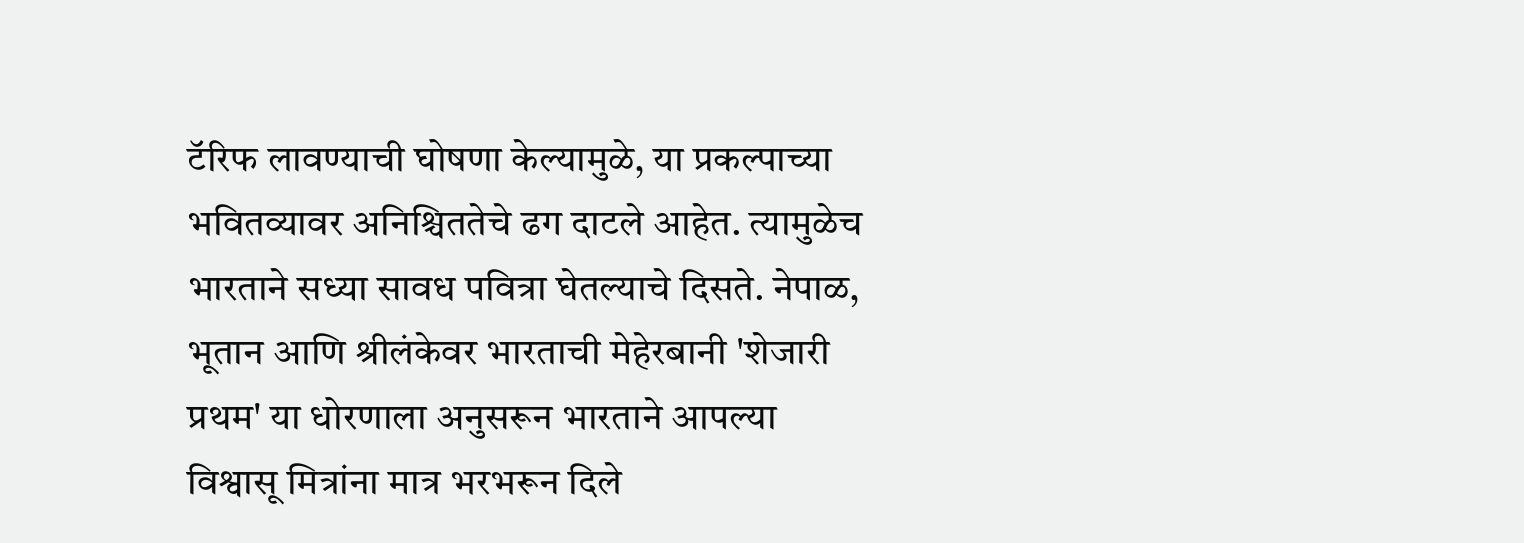टॅरिफ लावण्याची घोषणा केल्यामुळे, या प्रकल्पाच्या भवितव्यावर अनिश्चिततेचे ढग दाटले आहेत. त्यामुळेच भारताने सध्या सावध पवित्रा घेतल्याचे दिसते. नेपाळ, भूतान आणि श्रीलंकेवर भारताची मेहेरबानी 'शेजारी प्रथम' या धोरणाला अनुसरून भारताने आपल्या विश्वासू मित्रांना मात्र भरभरून दिले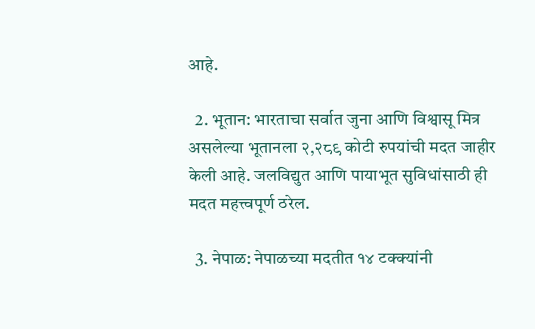आहे.

  2. भूतान: भारताचा सर्वात जुना आणि विश्वासू मित्र असलेल्या भूतानला २,२८९ कोटी रुपयांची मदत जाहीर केली आहे. जलविद्युत आणि पायाभूत सुविधांसाठी ही मदत महत्त्वपूर्ण ठरेल.

  3. नेपाळ: नेपाळच्या मदतीत १४ टक्क्यांनी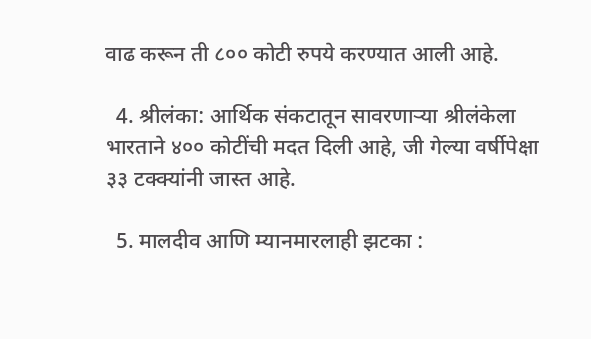वाढ करून ती ८०० कोटी रुपये करण्यात आली आहे.

  4. श्रीलंका: आर्थिक संकटातून सावरणाऱ्या श्रीलंकेला भारताने ४०० कोटींची मदत दिली आहे, जी गेल्या वर्षीपेक्षा ३३ टक्क्यांनी जास्त आहे.

  5. मालदीव आणि म्यानमारलाही झटका :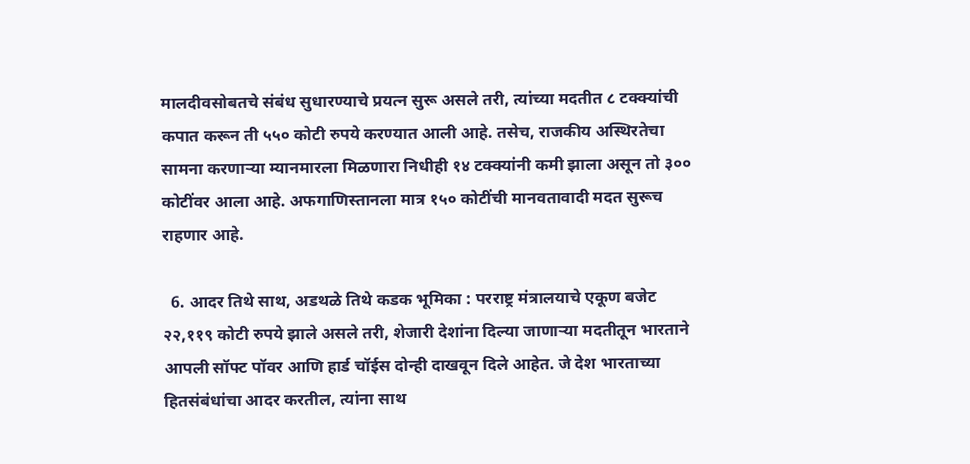मालदीवसोबतचे संबंध सुधारण्याचे प्रयत्न सुरू असले तरी, त्यांच्या मदतीत ८ टक्क्यांची कपात करून ती ५५० कोटी रुपये करण्यात आली आहे. तसेच, राजकीय अस्थिरतेचा सामना करणाऱ्या म्यानमारला मिळणारा निधीही १४ टक्क्यांनी कमी झाला असून तो ३०० कोटींवर आला आहे. अफगाणिस्तानला मात्र १५० कोटींची मानवतावादी मदत सुरूच राहणार आहे.

  6. आदर तिथे साथ, अडथळे तिथे कडक भूमिका : परराष्ट्र मंत्रालयाचे एकूण बजेट २२,११९ कोटी रुपये झाले असले तरी, शेजारी देशांना दिल्या जाणाऱ्या मदतीतून भारताने आपली सॉफ्ट पॉवर आणि हार्ड चॉईस दोन्ही दाखवून दिले आहेत. जे देश भारताच्या हितसंबंधांचा आदर करतील, त्यांना साथ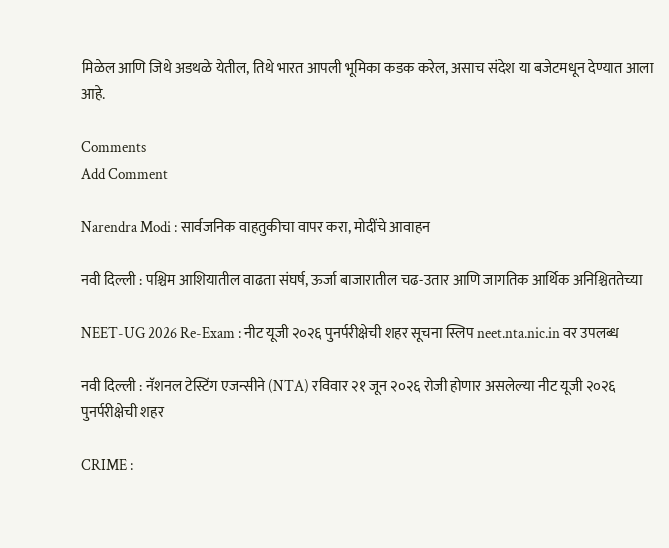मिळेल आणि जिथे अडथळे येतील, तिथे भारत आपली भूमिका कडक करेल, असाच संदेश या बजेटमधून देण्यात आला आहे.

Comments
Add Comment

Narendra Modi : सार्वजनिक वाहतुकीचा वापर करा, मोदींचे आवाहन

नवी दिल्ली : पश्चिम आशियातील वाढता संघर्ष, ऊर्जा बाजारातील चढ-उतार आणि जागतिक आर्थिक अनिश्चिततेच्या

NEET-UG 2026 Re-Exam : नीट यूजी २०२६ पुनर्परीक्षेची शहर सूचना स्लिप neet.nta.nic.in वर उपलब्ध

नवी दिल्ली : नॅशनल टेस्टिंग एजन्सीने (NTA) रविवार २१ जून २०२६ रोजी होणार असलेल्या नीट यूजी २०२६ पुनर्परीक्षेची शहर

CRIME :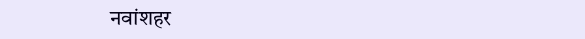नवांशहर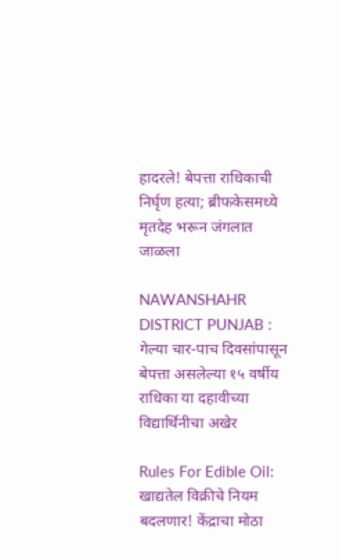हादरले! बेपत्ता राधिकाची निर्घृण हत्या; ब्रीफकेसमध्ये मृतदेह भरून जंगलात जाळला

NAWANSHAHR DISTRICT PUNJAB : गेल्या चार-पाच दिवसांपासून बेपत्ता असलेल्या १५ वर्षीय राधिका या दहावीच्या विद्यार्थिनीचा अखेर

Rules For Edible Oil:  खाद्यतेल विक्रीचे नियम बदलणार! केंद्राचा मोठा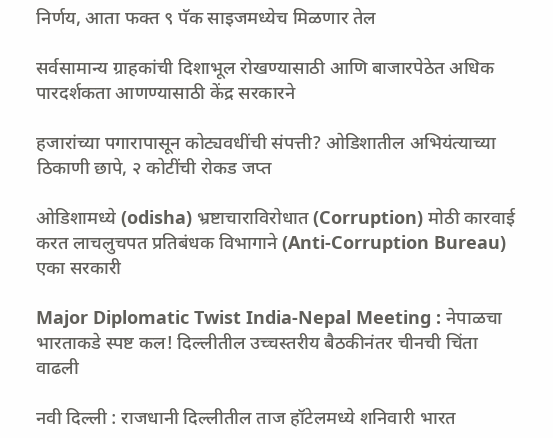निर्णय, आता फक्त ९ पॅक साइजमध्येच मिळणार तेल

सर्वसामान्य ग्राहकांची दिशाभूल रोखण्यासाठी आणि बाजारपेठेत अधिक पारदर्शकता आणण्यासाठी केंद्र सरकारने

हजारांच्या पगारापासून कोट्यवधींची संपत्ती? ओडिशातील अभियंत्याच्या ठिकाणी छापे, २ कोटींची रोकड जप्त

ओडिशामध्ये (odisha) भ्रष्टाचाराविरोधात (Corruption) मोठी कारवाई करत लाचलुचपत प्रतिबंधक विभागाने (Anti-Corruption Bureau) एका सरकारी

Major Diplomatic Twist India-Nepal Meeting : नेपाळचा भारताकडे स्पष्ट कल! दिल्लीतील उच्चस्तरीय बैठकीनंतर चीनची चिंता वाढली

नवी दिल्ली : राजधानी दिल्लीतील ताज हॉटेलमध्ये शनिवारी भारत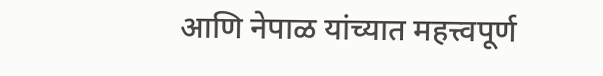आणि नेपाळ यांच्यात महत्त्वपूर्ण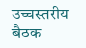उच्चस्तरीय बैठक